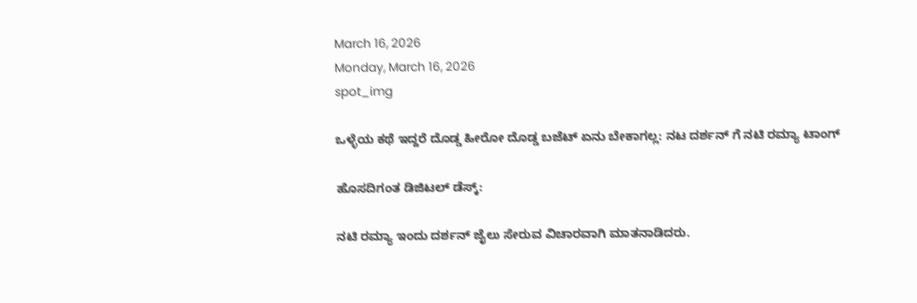March 16, 2026
Monday, March 16, 2026
spot_img

ಒಳ್ಳೆಯ ಕಥೆ ಇದ್ದರೆ ದೊಡ್ಡ ಹೀರೋ ದೊಡ್ಡ ಬಜೆಟ್ ಏನು ಬೇಕಾಗಲ್ಲ: ನಟ ದರ್ಶನ್ ಗೆ ನಟಿ ರಮ್ಯಾ ಟಾಂಗ್

ಹೊಸದಿಗಂತ ಡಿಜಿಟಲ್ ಡೆಸ್ಕ್:

ನಟಿ ರಮ್ಯಾ ಇಂದು ದರ್ಶನ್ ಜೈಲು ಸೇರುವ ವಿಚಾರವಾಗಿ ಮಾತನಾಡಿದರು.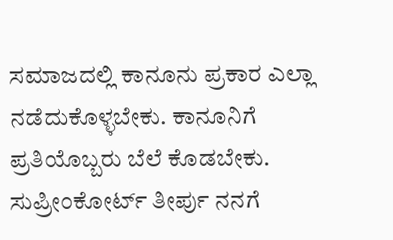ಸಮಾಜದಲ್ಲಿ ಕಾನೂನು ಪ್ರಕಾರ ಎಲ್ಲಾ ನಡೆದುಕೊಳ್ಳಬೇಕು. ಕಾನೂನಿಗೆ ಪ್ರತಿಯೊಬ್ಬರು ಬೆಲೆ ಕೊಡಬೇಕು. ಸುಪ್ರೀಂಕೋರ್ಟ್ ತೀರ್ಪು ನನಗೆ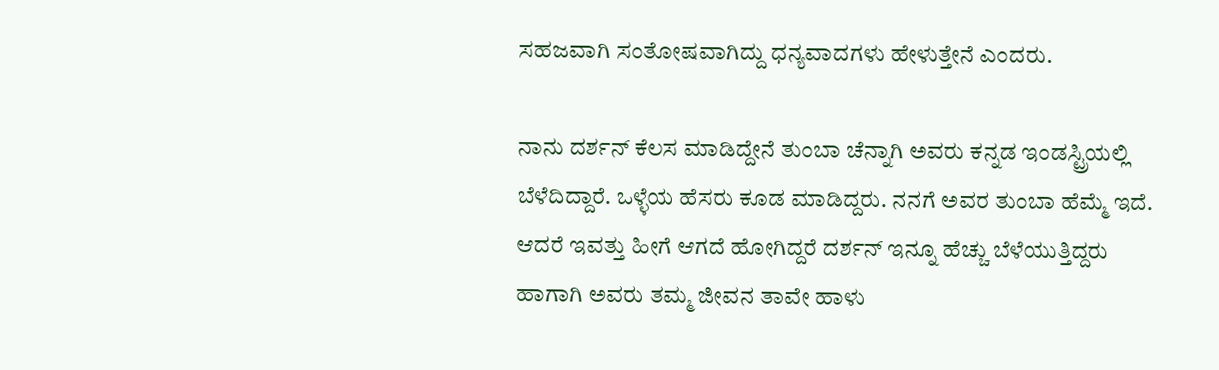ಸಹಜವಾಗಿ ಸಂತೋಷವಾಗಿದ್ದು ಧನ್ಯವಾದಗಳು ಹೇಳುತ್ತೇನೆ ಎಂದರು.

ನಾನು ದರ್ಶನ್ ಕೆಲಸ ಮಾಡಿದ್ದೇನೆ ತುಂಬಾ ಚೆನ್ನಾಗಿ ಅವರು ಕನ್ನಡ ಇಂಡಸ್ಟ್ರಿಯಲ್ಲಿ ಬೆಳೆದಿದ್ದಾರೆ. ಒಳ್ಳೆಯ ಹೆಸರು ಕೂಡ ಮಾಡಿದ್ದರು. ನನಗೆ ಅವರ ತುಂಬಾ ಹೆಮ್ಮೆ ಇದೆ. ಆದರೆ ಇವತ್ತು ಹೀಗೆ ಆಗದೆ ಹೋಗಿದ್ದರೆ ದರ್ಶನ್ ಇನ್ನೂ ಹೆಚ್ಚು ಬೆಳೆಯುತ್ತಿದ್ದರು ಹಾಗಾಗಿ ಅವರು ತಮ್ಮ ಜೀವನ ತಾವೇ ಹಾಳು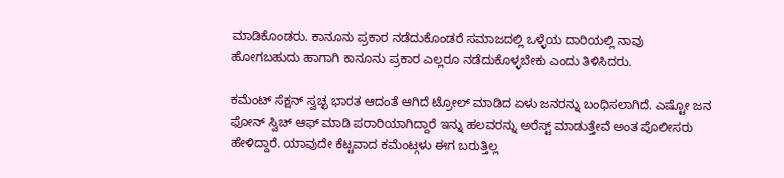ಮಾಡಿಕೊಂಡರು. ಕಾನೂನು ಪ್ರಕಾರ ನಡೆದುಕೊಂಡರೆ ಸಮಾಜದಲ್ಲಿ ಒಳ್ಳೆಯ ದಾರಿಯಲ್ಲಿ ನಾವು ಹೋಗಬಹುದು ಹಾಗಾಗಿ ಕಾನೂನು ಪ್ರಕಾರ ಎಲ್ಲರೂ ನಡೆದುಕೊಳ್ಳಬೇಕು ಎಂದು ತಿಳಿಸಿದರು.

ಕಮೆಂಟ್ ಸೆಕ್ಷನ್ ಸ್ವಚ್ಛ ಭಾರತ ಆದಂತೆ ಆಗಿದೆ ಟ್ರೋಲ್ ಮಾಡಿದ ಏಳು ಜನರನ್ನು ಬಂಧಿಸಲಾಗಿದೆ. ಎಷ್ಟೋ ಜನ ಫೋನ್ ಸ್ವಿಚ್ ಆಫ್ ಮಾಡಿ ಪರಾರಿಯಾಗಿದ್ದಾರೆ ಇನ್ನು ಹಲವರನ್ನು ಅರೆಸ್ಟ್ ಮಾಡುತ್ತೇವೆ ಅಂತ ಪೊಲೀಸರು ಹೇಳಿದ್ದಾರೆ. ಯಾವುದೇ ಕೆಟ್ಟವಾದ ಕಮೆಂಟ್ಗಳು ಈಗ ಬರುತ್ತಿಲ್ಲ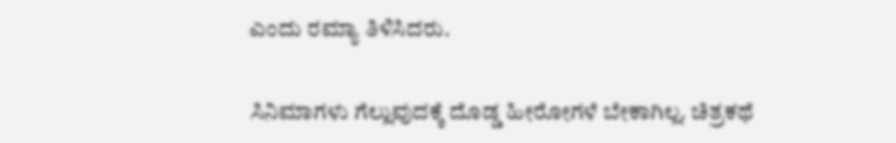ಎಂದು ರಮ್ಯಾ ತಿಳಿಸಿದರು.

ಸಿನಿಮಾಗಳು ಗೆಲ್ಲುವುದಕ್ಕೆ ದೊಡ್ಡ ಹೀರೋಗಳೆ ಬೇಕಾಗಿಲ್ಲ. ಚಿತ್ರಕಥೆ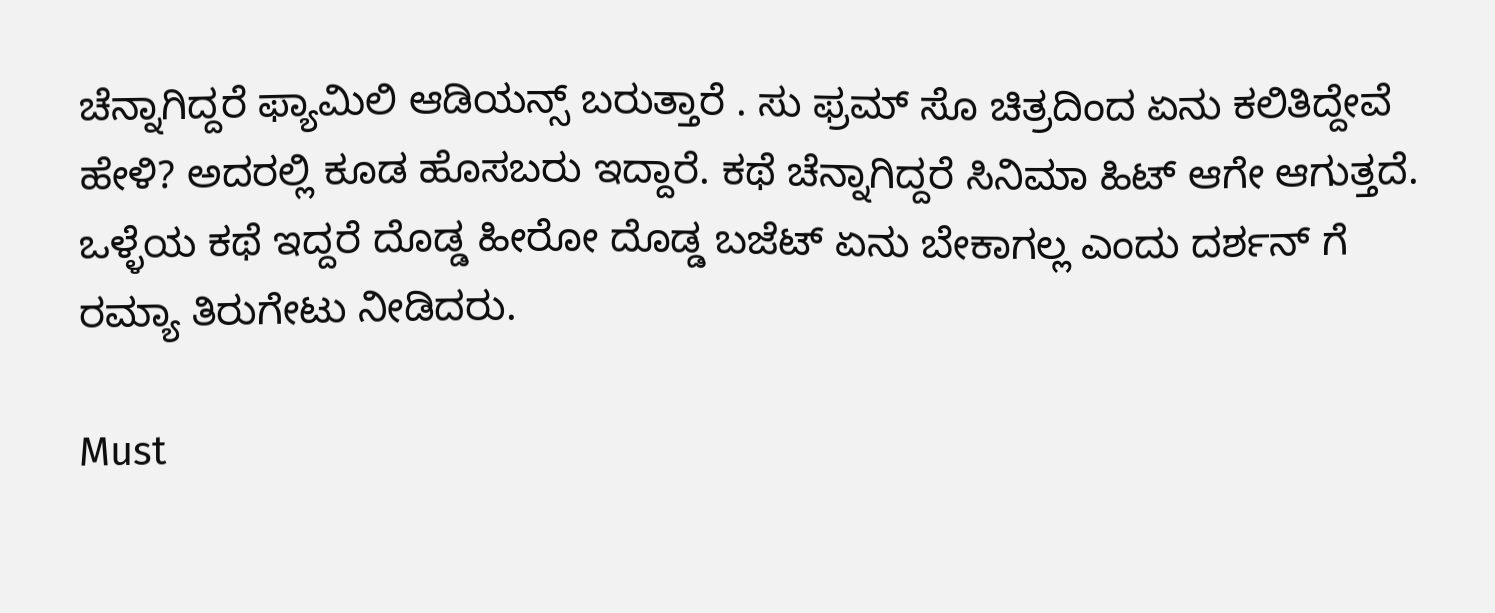ಚೆನ್ನಾಗಿದ್ದರೆ ಫ್ಯಾಮಿಲಿ ಆಡಿಯನ್ಸ್ ಬರುತ್ತಾರೆ . ಸು ಫ್ರಮ್ ಸೊ ಚಿತ್ರದಿಂದ ಏನು ಕಲಿತಿದ್ದೇವೆ ಹೇಳಿ? ಅದರಲ್ಲಿ ಕೂಡ ಹೊಸಬರು ಇದ್ದಾರೆ. ಕಥೆ ಚೆನ್ನಾಗಿದ್ದರೆ ಸಿನಿಮಾ ಹಿಟ್ ಆಗೇ ಆಗುತ್ತದೆ. ಒಳ್ಳೆಯ ಕಥೆ ಇದ್ದರೆ ದೊಡ್ಡ ಹೀರೋ ದೊಡ್ಡ ಬಜೆಟ್ ಏನು ಬೇಕಾಗಲ್ಲ ಎಂದು ದರ್ಶನ್ ಗೆ ರಮ್ಯಾ ತಿರುಗೇಟು ನೀಡಿದರು.

Must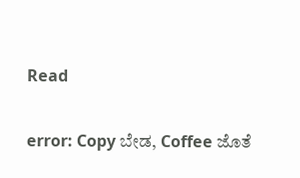Read

error: Copy ಬೇಡ, Coffee ಜೊತೆ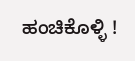ಹಂಚಿಕೊಳ್ಳಿ !